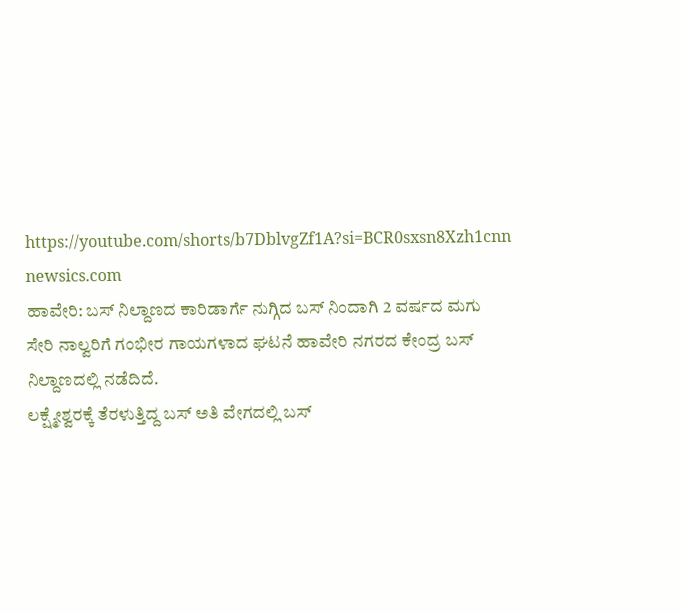https://youtube.com/shorts/b7DblvgZf1A?si=BCR0sxsn8Xzh1cnn
newsics.com
ಹಾವೇರಿ: ಬಸ್ ನಿಲ್ದಾಣದ ಕಾರಿಡಾರ್ಗೆ ನುಗ್ಗಿದ ಬಸ್ ನಿಂದಾಗಿ 2 ವರ್ಷದ ಮಗು ಸೇರಿ ನಾಲ್ವರಿಗೆ ಗಂಭೀರ ಗಾಯಗಳಾದ ಘಟನೆ ಹಾವೇರಿ ನಗರದ ಕೇಂದ್ರ ಬಸ್ ನಿಲ್ದಾಣದಲ್ಲಿ ನಡೆದಿದೆ.
ಲಕ್ಷ್ಮೇಶ್ವರಕ್ಕೆ ತೆರಳುತ್ತಿದ್ದ ಬಸ್ ಅತಿ ವೇಗದಲ್ಲಿ ಬಸ್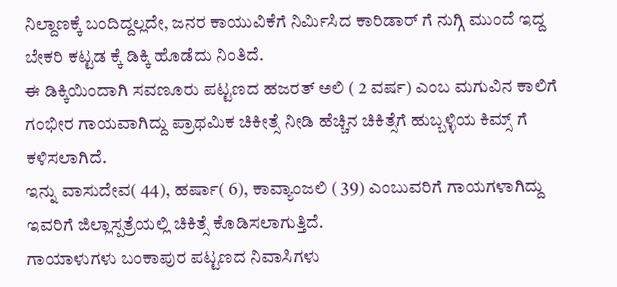ನಿಲ್ದಾಣಕ್ಕೆ ಬಂದಿದ್ದಲ್ಲದೇ, ಜನರ ಕಾಯುವಿಕೆಗೆ ನಿರ್ಮಿಸಿದ ಕಾರಿಡಾರ್ ಗೆ ನುಗ್ಗಿ ಮುಂದೆ ಇದ್ದ ಬೇಕರಿ ಕಟ್ಟಡ ಕ್ಕೆ ಡಿಕ್ಕಿ ಹೊಡೆದು ನಿಂತಿದೆ.
ಈ ಡಿಕ್ಕಿಯಿಂದಾಗಿ ಸವಣೂರು ಪಟ್ಟಣದ ಹಜರತ್ ಅಲಿ ( 2 ವರ್ಷ) ಎಂಬ ಮಗುವಿನ ಕಾಲಿಗೆ ಗಂಭೀರ ಗಾಯವಾಗಿದ್ದು ಪ್ರಾಥಮಿಕ ಚಿಕೀತ್ಸೆ ನೀಡಿ ಹೆಚ್ಚಿನ ಚಿಕಿತ್ಸೆಗೆ ಹುಬ್ಬಳ್ಳಿಯ ಕಿಮ್ಸ್ ಗೆ ಕಳಿಸಲಾಗಿದೆ.
ಇನ್ನು ವಾಸುದೇವ( 44), ಹರ್ಷಾ( 6), ಕಾವ್ಯಾಂಜಲಿ ( 39) ಎಂಬುವರಿಗೆ ಗಾಯಗಳಾಗಿದ್ದು ಇವರಿಗೆ ಜಿಲ್ಲಾಸ್ಪತ್ರೆಯಲ್ಲಿ ಚಿಕಿತ್ಸೆ ಕೊಡಿಸಲಾಗುತ್ತಿದೆ.
ಗಾಯಾಳುಗಳು ಬಂಕಾಪುರ ಪಟ್ಟಣದ ನಿವಾಸಿಗಳು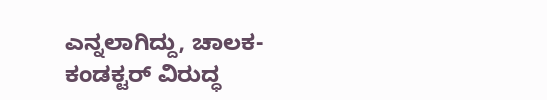ಎನ್ನಲಾಗಿದ್ದು, ಚಾಲಕ-ಕಂಡಕ್ಟರ್ ವಿರುದ್ಧ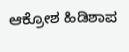ಆಕ್ರೋಶ ಹಿಡಿಶಾಪ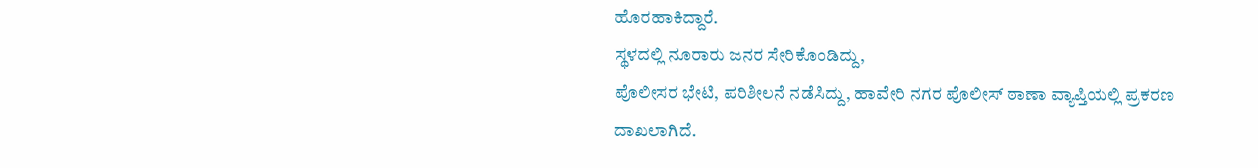ಹೊರಹಾಕಿದ್ದಾರೆ.
ಸ್ಥಳದಲ್ಲಿ ನೂರಾರು ಜನರ ಸೇರಿಕೊಂಡಿದ್ದು,
ಪೊಲೀಸರ ಭೇಟಿ, ಪರಿಶೀಲನೆ ನಡೆಸಿದ್ದು, ಹಾವೇರಿ ನಗರ ಪೊಲೀಸ್ ಠಾಣಾ ವ್ಯಾಪ್ತಿಯಲ್ಲಿ ಪ್ರಕರಣ ದಾಖಲಾಗಿದೆ.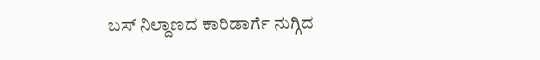ಬಸ್ ನಿಲ್ದಾಣದ ಕಾರಿಡಾರ್ಗೆ ನುಗ್ಗಿದ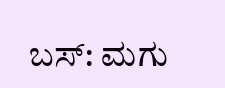ಬಸ್: ಮಗು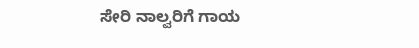ಸೇರಿ ನಾಲ್ವರಿಗೆ ಗಾಯ